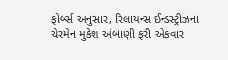ફોર્બ્સ અનુસાર, રિલાયન્સ ઈન્ડસ્ટ્રીઝના ચેરમેન મુકેશ અંબાણી ફરી એકવાર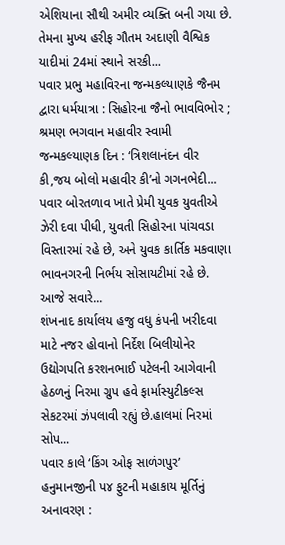એશિયાના સૌથી અમીર વ્યક્તિ બની ગયા છે. તેમના મુખ્ય હરીફ ગૌતમ અદાણી વૈશ્વિક યાદીમાં 24માં સ્થાને સરકી...
પવાર પ્રભુ મહાવિરના જન્મકલ્યાણકે જૈનમ દ્વારા ધર્મયાત્રા : સિહોરના જૈનો ભાવવિભોર ; શ્રમણ ભગવાન મહાવીર સ્વામી જન્મકલ્યાણક દિન : ‘ત્રિશલાનંદન વીર કી,જય બોલો મહાવીર કી’નો ગગનભેદી...
પવાર બોરતળાવ ખાતે પ્રેમી યુવક યુવતીએ ઝેરી દવા પીધી, યુવતી સિહોરના પાંચવડા વિસ્તારમાં રહે છે, અને યુવક કાર્તિક મકવાણા ભાવનગરની નિર્ભય સોસાયટીમાં રહે છે. આજે સવારે...
શંખનાદ કાર્યાલય હજુ વધુ કંપની ખરીદવા માટે નજર હોવાનો નિર્દેશ બિલીયોનેર ઉદ્યોગપતિ કરશનભાઈ પટેલની આગેવાની હેઠળનું નિરમા ગ્રુપ હવે ફાર્માસ્યુટીકલ્સ સેકટરમાં ઝંપલાવી રહ્યું છે.હાલમાં નિરમાં સોપ...
પવાર કાલે ‘કિંગ ઓફ સાળંગપુર’ હનુમાનજીની પ૪ ફુટની મહાકાય મૂર્તિનું અનાવરણ :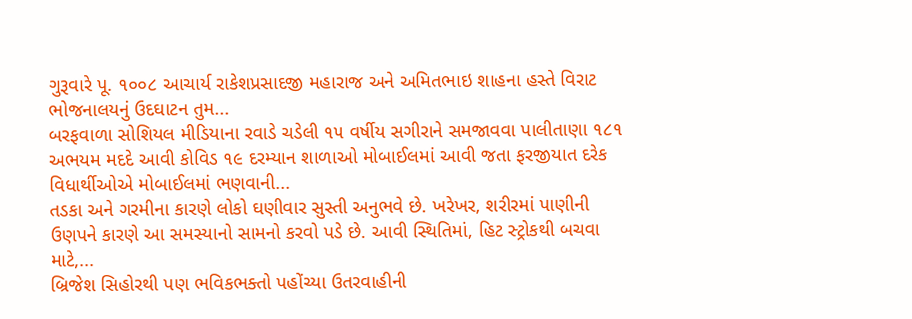ગુરૂવારે પૂ. ૧૦૦૮ આચાર્ય રાકેશપ્રસાદજી મહારાજ અને અમિતભાઇ શાહના હસ્તે વિરાટ ભોજનાલયનું ઉદઘાટન તુમ...
બરફવાળા સોશિયલ મીડિયાના રવાડે ચડેલી ૧૫ વર્ષીય સગીરાને સમજાવવા પાલીતાણા ૧૮૧ અભયમ મદદે આવી કોવિડ ૧૯ દરમ્યાન શાળાઓ મોબાઈલમાં આવી જતા ફરજીયાત દરેક વિધાર્થીઓએ મોબાઈલમાં ભણવાની...
તડકા અને ગરમીના કારણે લોકો ઘણીવાર સુસ્તી અનુભવે છે. ખરેખર, શરીરમાં પાણીની ઉણપને કારણે આ સમસ્યાનો સામનો કરવો પડે છે. આવી સ્થિતિમાં, હિટ સ્ટ્રોકથી બચવા માટે,...
બ્રિજેશ સિહોરથી પણ ભવિકભક્તો પહોંચ્યા ઉતરવાહીની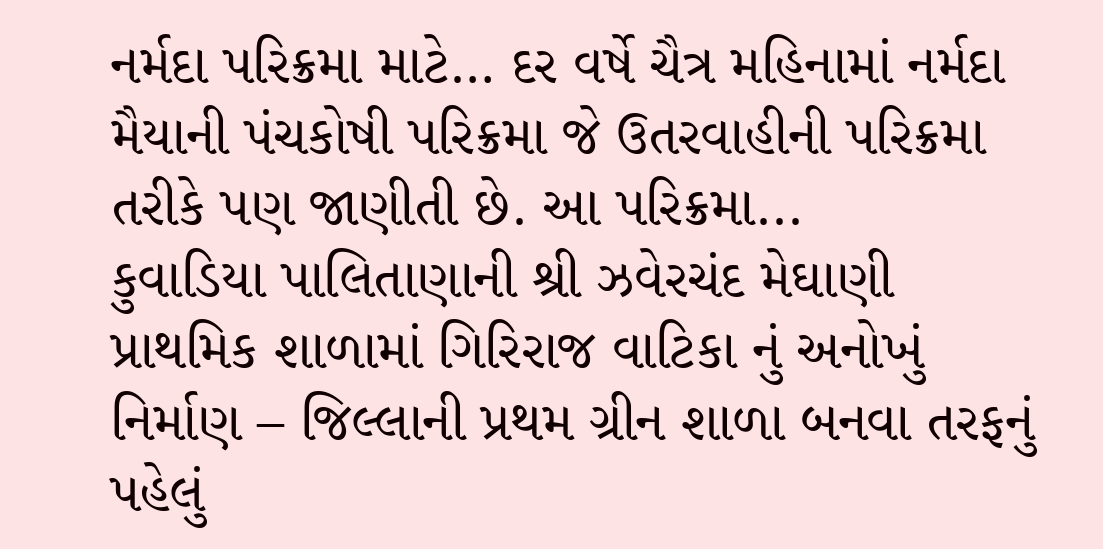નર્મદા પરિક્રમા માટે… દર વર્ષે ચૈત્ર મહિનામાં નર્મદા મૈયાની પંચકોષી પરિક્રમા જે ઉતરવાહીની પરિક્રમા તરીકે પણ જાણીતી છે. આ પરિક્રમા...
કુવાડિયા પાલિતાણાની શ્રી ઝવેરચંદ મેઘાણી પ્રાથમિક શાળામાં ગિરિરાજ વાટિકા નું અનોખું નિર્માણ – જિલ્લાની પ્રથમ ગ્રીન શાળા બનવા તરફનું પહેલું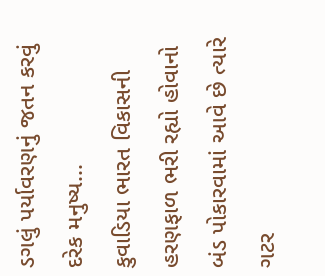ડગલું પર્યાવરણનું જતન કરવું દરેક મનુષ્ય...
કુવાડિયા ભારત વિકાસની હરણફાળ ભરી રહ્યો હોવાનો બંડ પોકારવામાં આવે છે ત્યારે ગટર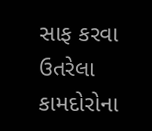સાફ કરવા ઉતરેલા કામદોરોના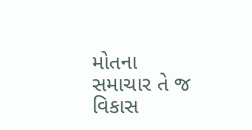મોતના સમાચાર તે જ વિકાસ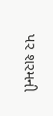પર શરમની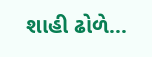શાહી ઢોળે...